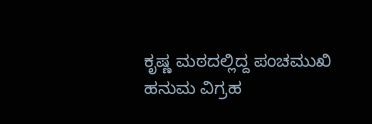ಕೃಷ್ಣ ಮಠದಲ್ಲಿದ್ದ ಪಂಚಮುಖಿ ಹನುಮ ವಿಗ್ರಹ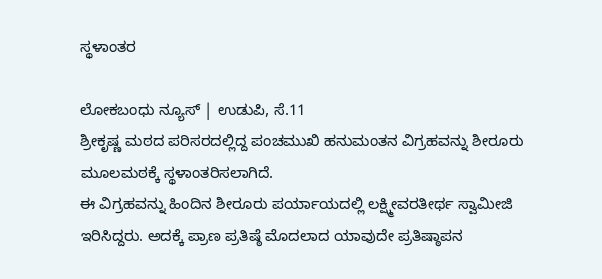ಸ್ಥಳಾಂತರ

ಲೋಕಬಂಧು ನ್ಯೂಸ್ | ಉಡುಪಿ, ಸೆ.11
ಶ್ರೀಕೃಷ್ಣ ಮಠದ ಪರಿಸರದಲ್ಲಿದ್ದ ಪಂಚಮುಖಿ ಹನುಮಂತನ ವಿಗ್ರಹವನ್ನು ಶೀರೂರು ಮೂಲಮಠಕ್ಕೆ ಸ್ಥಳಾಂತರಿಸಲಾಗಿದೆ.
ಈ ವಿಗ್ರಹವನ್ನು ಹಿಂದಿನ ಶೀರೂರು ಪರ್ಯಾಯದಲ್ಲಿ ಲಕ್ಷ್ಮೀವರತೀರ್ಥ ಸ್ವಾಮೀಜಿ ಇರಿಸಿದ್ದರು. ಅದಕ್ಕೆ ಪ್ರಾಣ ಪ್ರತಿಷ್ಠೆ ಮೊದಲಾದ ಯಾವುದೇ ಪ್ರತಿಷ್ಠಾಪನ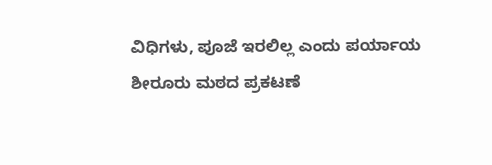ವಿಧಿಗಳು, ಪೂಜೆ ಇರಲಿಲ್ಲ ಎಂದು ಪರ್ಯಾಯ ಶೀರೂರು ಮಠದ ಪ್ರಕಟಣೆ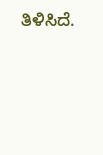ತಿಳಿಸಿದೆ.